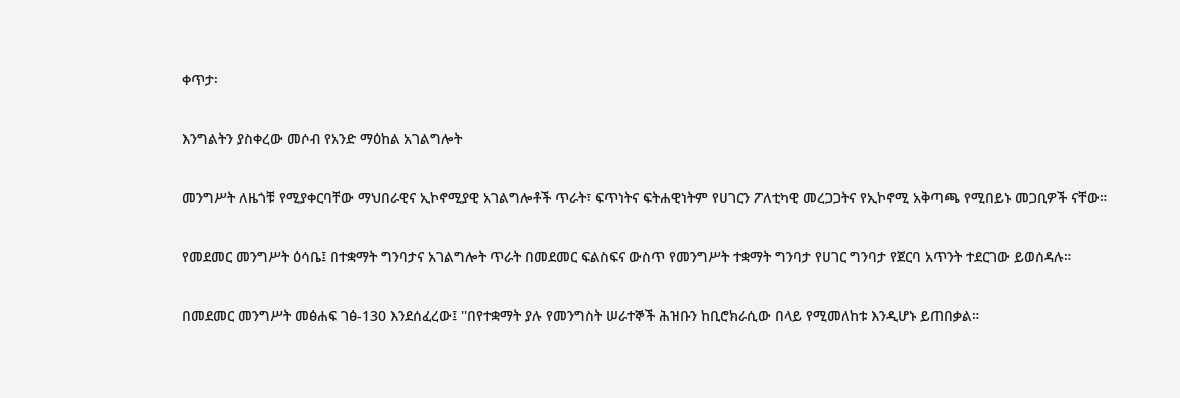ቀጥታ፡

እንግልትን ያስቀረው መሶብ የአንድ ማዕከል አገልግሎት

መንግሥት ለዜጎቹ የሚያቀርባቸው ማህበራዊና ኢኮኖሚያዊ አገልግሎቶች ጥራት፣ ፍጥነትና ፍትሐዊነትም የሀገርን ፖለቲካዊ መረጋጋትና የኢኮኖሚ አቅጣጫ የሚበይኑ መጋቢዎች ናቸው።

የመደመር መንግሥት ዕሳቤ፤ በተቋማት ግንባታና አገልግሎት ጥራት በመደመር ፍልስፍና ውስጥ የመንግሥት ተቋማት ግንባታ የሀገር ግንባታ የጀርባ አጥንት ተደርገው ይወሰዳሉ።

በመደመር መንግሥት መፅሐፍ ገፅ-130 እንደሰፈረው፤ ''በየተቋማት ያሉ የመንግስት ሠራተኞች ሕዝቡን ከቢሮክራሲው በላይ የሚመለከቱ እንዲሆኑ ይጠበቃል።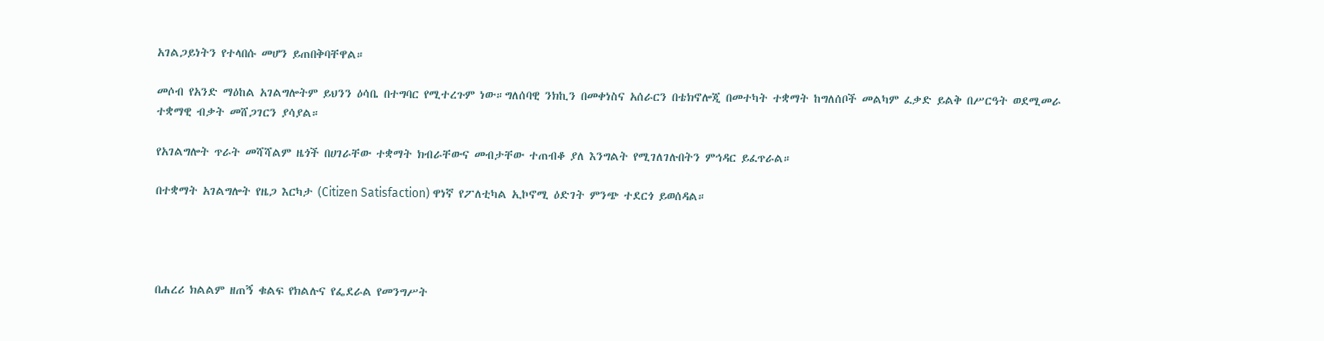አገልጋይነትን የተላበሱ መሆን ይጠበቅባቸዋል።

መሶብ የአንድ ማዕከል አገልግሎትም ይህንን ዕሳቤ በተግባር የሚተረጉም ነው።ግለሰባዊ ንክኪን በመቀነስና አሰራርን በቴክኖሎጂ በመተካት ተቋማት ከግለሰቦች መልካም ፈቃድ ይልቅ በሥርዓት ወደሚመራ ተቋማዊ ብቃት መሸጋገርን ያሳያል።

የአገልግሎት ጥራት መሻሻልም ዜጎች በሀገራቸው ተቋማት ክብራቸውና መብታቸው ተጠብቆ ያለ እንግልት የሚገለገሉበትን ምኅዳር ይፈጥራል።

በተቋማት አገልግሎት የዜጋ እርካታ (Citizen Satisfaction) ዋነኛ የፖለቲካል ኢኮኖሚ ዕድገት ምንጭ ተደርጎ ይወሰዳል።




በሐረሪ ክልልም ዘጠኝ ቁልፍ የክልሉና የፌደራል የመንግሥት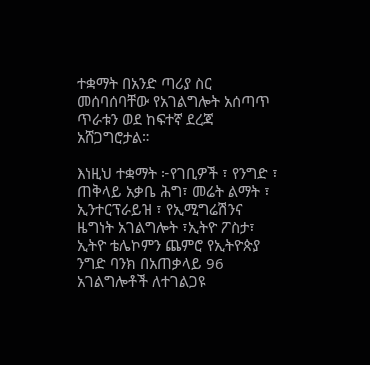ተቋማት በአንድ ጣሪያ ስር መሰባሰባቸው የአገልግሎት አሰጣጥ ጥራቱን ወደ ከፍተኛ ደረጃ አሸጋግሮታል።

እነዚህ ተቋማት ፦የገቢዎች ፣ የንግድ ፣ ጠቅላይ አቃቤ ሕግ፣ መሬት ልማት ፣ ኢንተርፕራይዝ ፣ የኢሚግሬሽንና ዜግነት አገልግሎት ፣ኢትዮ ፖስታ፣ ኢትዮ ቴሌኮምን ጨምሮ የኢትዮጵያ ንግድ ባንክ በአጠቃላይ 96 አገልግሎቶች ለተገልጋዩ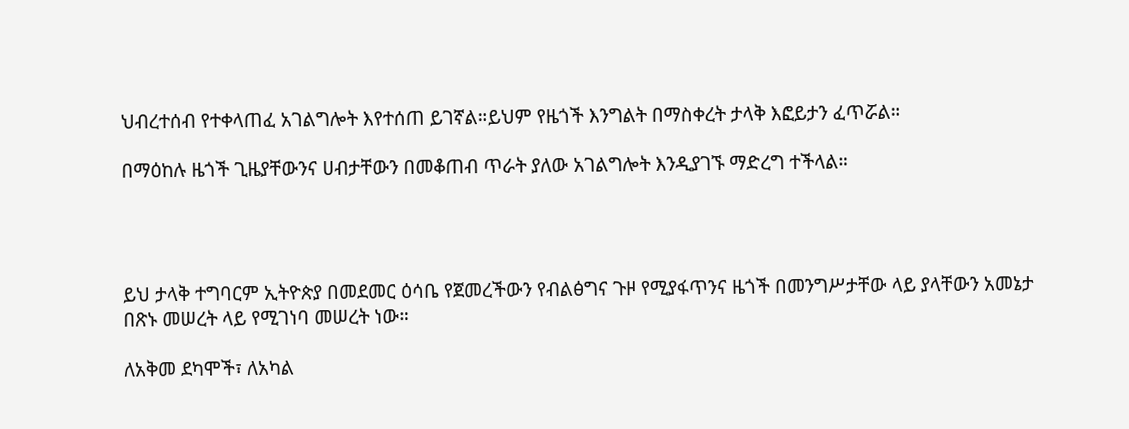ህብረተሰብ የተቀላጠፈ አገልግሎት እየተሰጠ ይገኛል።ይህም የዜጎች እንግልት በማስቀረት ታላቅ እፎይታን ፈጥሯል።

በማዕከሉ ዜጎች ጊዜያቸውንና ሀብታቸውን በመቆጠብ ጥራት ያለው አገልግሎት እንዲያገኙ ማድረግ ተችላል።




ይህ ታላቅ ተግባርም ኢትዮጵያ በመደመር ዕሳቤ የጀመረችውን የብልፅግና ጉዞ የሚያፋጥንና ዜጎች በመንግሥታቸው ላይ ያላቸውን አመኔታ በጽኑ መሠረት ላይ የሚገነባ መሠረት ነው።

ለአቅመ ደካሞች፣ ለአካል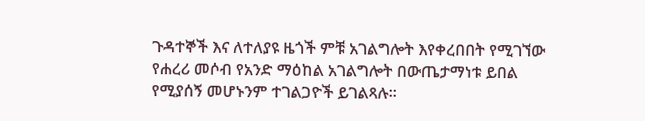ጉዳተኞች እና ለተለያዩ ዜጎች ምቹ አገልግሎት እየቀረበበት የሚገኘው የሐረሪ መሶብ የአንድ ማዕከል አገልግሎት በውጤታማነቱ ይበል የሚያሰኝ መሆኑንም ተገልጋዮች ይገልጻሉ።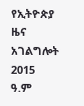የኢትዮጵያ ዜና አገልግሎት
2015
ዓ.ም